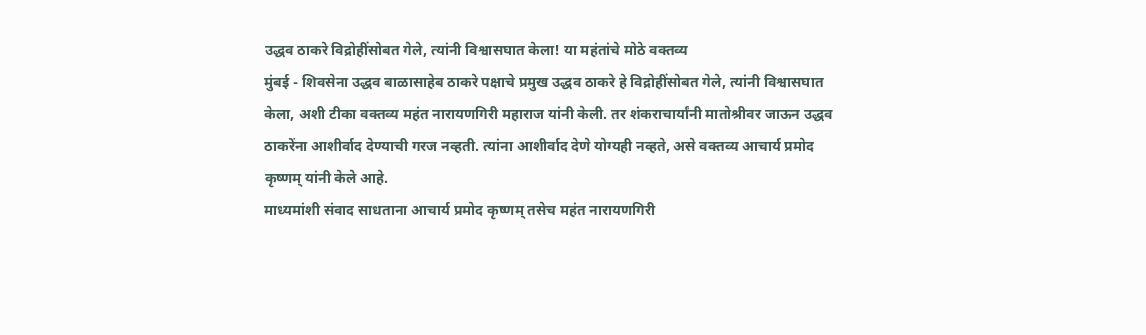उद्धव ठाकरे विद्रोहींसोबत गेले, त्यांनी विश्वासघात केला! या महंतांचे मोठे वक्तव्य
मुंबई - शिवसेना उद्धव बाळासाहेब ठाकरे पक्षाचे प्रमुख उद्धव ठाकरे हे विद्रोहींसोबत गेले, त्यांनी विश्वासघात केला, अशी टीका वक्तव्य महंत नारायणगिरी महाराज यांनी केली. तर शंकराचार्यांनी मातोश्रीवर जाऊन उद्धव ठाकरेंना आशीर्वाद देण्याची गरज नव्हती. त्यांना आशीर्वाद देणे योग्यही नव्हते, असे वक्तव्य आचार्य प्रमोद कृष्णम् यांनी केले आहे.
माध्यमांशी संवाद साधताना आचार्य प्रमोद कृष्णम् तसेच महंत नारायणगिरी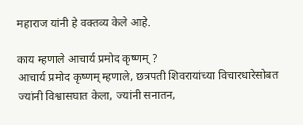महाराज यांनी हे वक्तव्य केले आहे.

काय म्हणाले आचार्य प्रमोद कृष्णम् ?
आचार्य प्रमोद कृष्णम् म्हणाले, छत्रपती शिवरायांच्या विचारधारेसोबत ज्यांनी विश्वासघात केला, ज्यांनी सनातन,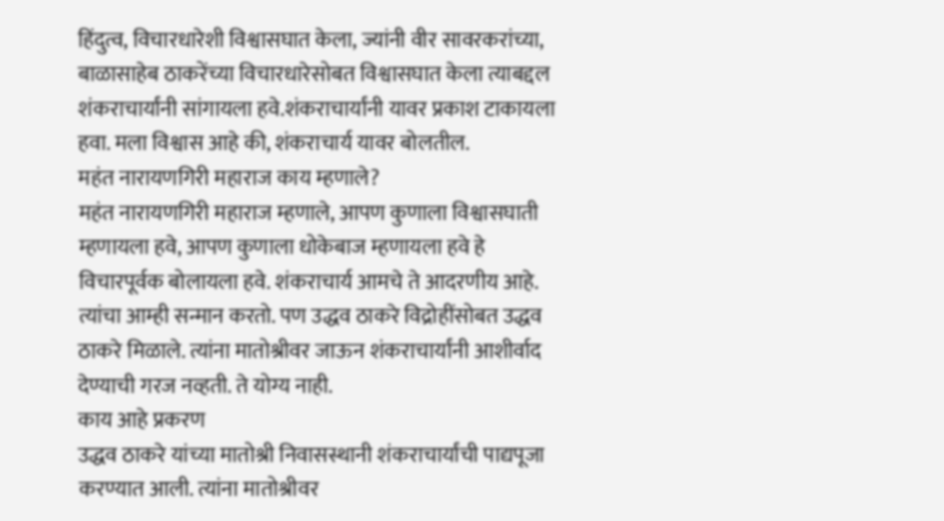हिंदुत्व, विचारधारेशी विश्वासघात केला, ज्यांनी वीर सावरकरांच्या, बाळासाहेब ठाकरेंच्या विचारधारेसोबत विश्वासघात केला त्याबद्दल शंकराचार्यांनी सांगायला हवे.शंकराचार्यांनी यावर प्रकाश टाकायला हवा. मला विश्वास आहे की, शंकराचार्य यावर बोलतील.
महंत नारायणगिरी महाराज काय म्हणाले?
महंत नारायणगिरी महाराज म्हणाले, आपण कुणाला विश्वासघाती म्हणायला हवे, आपण कुणाला धोकेबाज म्हणायला हवे हे विचारपूर्वक बोलायला हवे. शंकराचार्य आमचे ते आदरणीय आहे. त्यांचा आम्ही सन्मान करतो. पण उद्धव ठाकरे विद्रोहींसोबत उद्धव ठाकरे मिळाले. त्यांना मातोश्रीवर जाऊन शंकराचार्यांनी आशीर्वाद देण्याची गरज नव्हती. ते योग्य नाही.
काय आहे प्रकरण
उद्धव ठाकरे यांच्या मातोश्री निवासस्थानी शंकराचार्यांची पाद्यपूजा करण्यात आली. त्यांना मातोश्रीवर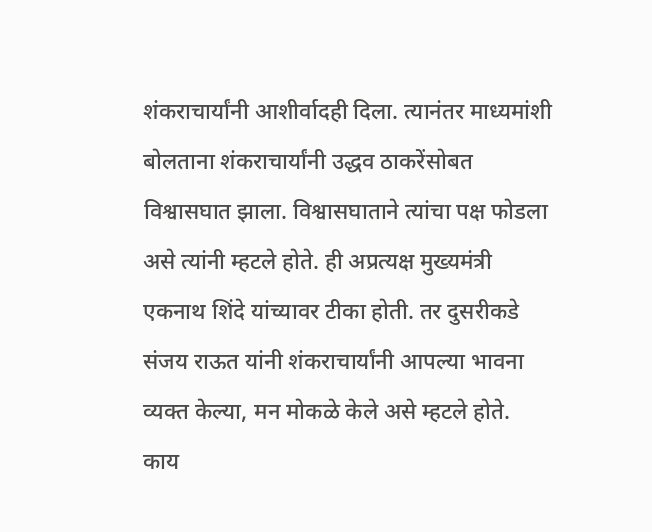शंकराचार्यांनी आशीर्वादही दिला. त्यानंतर माध्यमांशी बोलताना शंकराचार्यांनी उद्धव ठाकरेंसोबत विश्वासघात झाला. विश्वासघाताने त्यांचा पक्ष फोडला असे त्यांनी म्हटले होते. ही अप्रत्यक्ष मुख्यमंत्री एकनाथ शिंदे यांच्यावर टीका होती. तर दुसरीकडे संजय राऊत यांनी शंकराचार्यांनी आपल्या भावना व्यक्त केल्या, मन मोकळे केले असे म्हटले होते.
काय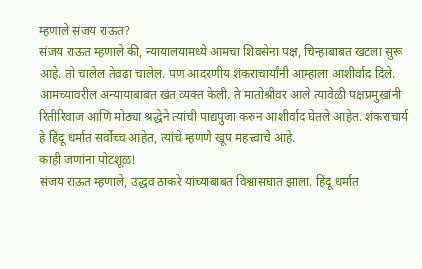म्हणाले संजय राऊत?
संजय राऊत म्हणाले की, न्यायालयामध्ये आमचा शिवसेना पक्ष, चिन्हाबाबत खटला सुरू आहे. तो चालेल तेवढा चालेल. पण आदरणीय शंकराचार्यांनी आम्हाला आशीर्वाद दिले. आमच्यावरील अन्यायाबाबत खंत व्यक्त केली. ते मातोश्रीवर आले त्यावेळी पक्षप्रमुखांनी रितीरिवाज आणि मोठ्या श्रद्धेने त्यांची पाद्यपुजा करुन आशीर्वाद घेतले आहेत. शंकराचार्य हे हिंदू धर्मात सर्वोच्च आहेत, त्यांचे म्हणणे खूप महत्त्वाचे आहे.
काही जणांना पोटशूळ!
संजय राऊत म्हणाले, उद्धव ठाकरे यांच्याबाबत विश्वासघात झाला. हिंदू धर्मात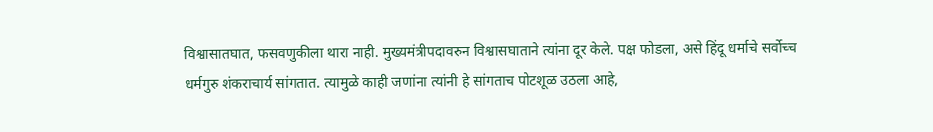विश्वासातघात, फसवणुकीला थारा नाही. मुख्यमंत्रीपदावरुन विश्वासघाताने त्यांना दूर केले. पक्ष फोडला, असे हिंदू धर्माचे सर्वोच्च धर्मगुरु शंकराचार्य सांगतात. त्यामुळे काही जणांना त्यांनी हे सांगताच पोटशूळ उठला आहे,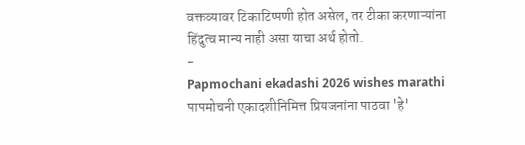वक्तव्यावर टिकाटिप्पणी होत असेल, तर टीका करणाऱ्यांना हिंदुत्व मान्य नाही असा याचा अर्थ होतो.
-
Papmochani ekadashi 2026 wishes marathi पापमोचनी एकादशीनिमित्त प्रियजनांना पाठवा 'हे'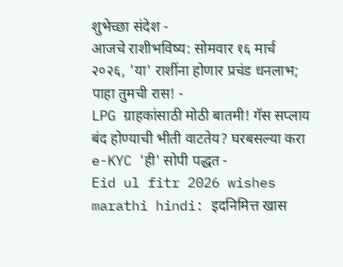शुभेच्छा संदेश -
आजचे राशीभविष्य: सोमवार १६ मार्च २०२६, 'या' राशींना होणार प्रचंड धनलाभ; पाहा तुमची रास! -
LPG ग्राहकांसाठी मोठी बातमी! गॅस सप्लाय बंद होण्याची भीती वाटतेय? घरबसल्या करा e-KYC 'ही' सोपी पद्धत -
Eid ul fitr 2026 wishes marathi hindi: इदनिमित्त खास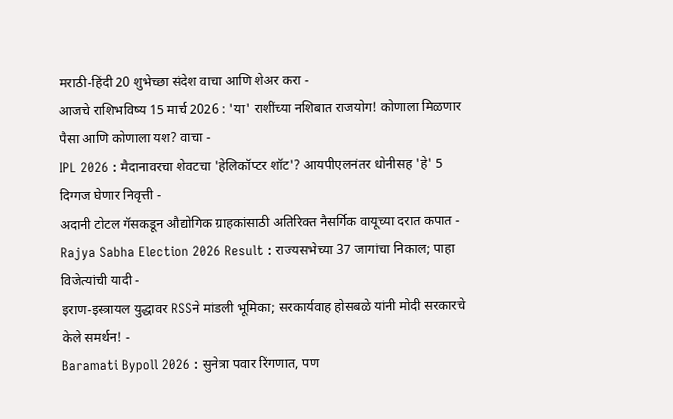मराठी-हिंदी 20 शुभेच्छा संदेश वाचा आणि शेअर करा -
आजचे राशिभविष्य 15 मार्च 2026 : 'या' राशींच्या नशिबात राजयोग! कोणाला मिळणार पैसा आणि कोणाला यश? वाचा -
IPL 2026 : मैदानावरचा शेवटचा 'हेलिकॉप्टर शॉट'? आयपीएलनंतर धोनीसह 'हे' 5 दिग्गज घेणार निवृत्ती -
अदानी टोटल गॅसकडून औद्योगिक ग्राहकांसाठी अतिरिक्त नैसर्गिक वायूच्या दरात कपात -
Rajya Sabha Election 2026 Result : राज्यसभेच्या 37 जागांचा निकाल; पाहा विजेत्यांची यादी -
इराण-इस्त्रायल युद्धावर RSSने मांडली भूमिका; सरकार्यवाह होसबळे यांनी मोदी सरकारचे केले समर्थन! -
Baramati Bypoll 2026 : सुनेत्रा पवार रिंगणात, पण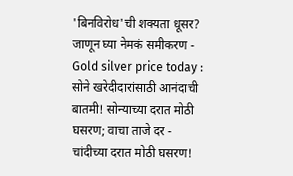'बिनविरोध'ची शक्यता धूसर? जाणून घ्या नेमकं समीकरण -
Gold silver price today : सोने खरेदीदारांसाठी आनंदाची बातमी! सोन्याच्या दरात मोठी घसरण; वाचा ताजे दर -
चांदीच्या दरात मोठी घसरण!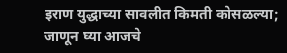इराण युद्धाच्या सावलीत किमती कोसळल्या; जाणून घ्या आजचे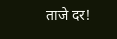ताजे दर!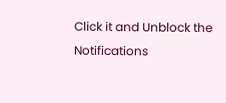Click it and Unblock the Notifications